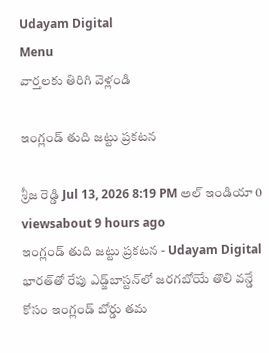Udayam Digital
Menu
వార్తలకు తిరిగి వెళ్లండి

ఇంగ్లండ్ తుది జట్టు ప్రకటన

శ్రీజ రెడ్డి Jul 13, 2026 8:19 PM అల్ ఇండియా 0 viewsabout 9 hours ago
ఇంగ్లండ్ తుది జట్టు ప్రకటన - Udayam Digital
భారత్‌తో రేపు ఎడ్జ్‌బాస్టన్‌లో జరగబోయే తొలి వన్డే కోసం ఇంగ్లండ్ బోర్డు తమ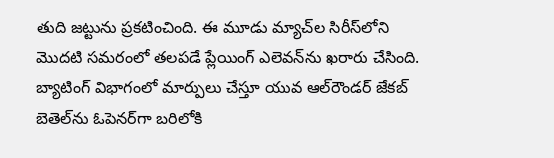తుది జట్టును ప్రకటించింది. ఈ మూడు మ్యాచ్‌ల సిరీస్‌లోని మొదటి సమరంలో తలపడే ప్లేయింగ్ ఎలెవన్‌ను ఖరారు చేసింది. బ్యాటింగ్ విభాగంలో మార్పులు చేస్తూ యువ ఆల్‌రౌండర్ జేకబ్ బెతెల్‌ను ఓపెనర్‌గా బరిలోకి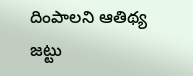దింపాలని ఆతిథ్య జట్టు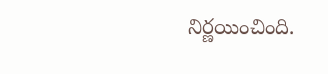నిర్ణయించింది.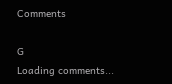Comments

G
Loading comments...